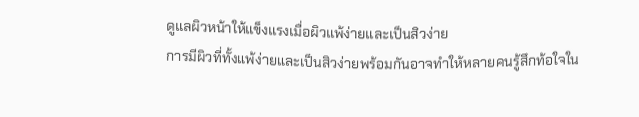ดูแลผิวหน้าให้แข็งแรงเมื่อผิวแพ้ง่ายและเป็นสิวง่าย
การมีผิวที่ทั้งแพ้ง่ายและเป็นสิวง่ายพร้อมกันอาจทำให้หลายคนรู้สึกท้อใจใน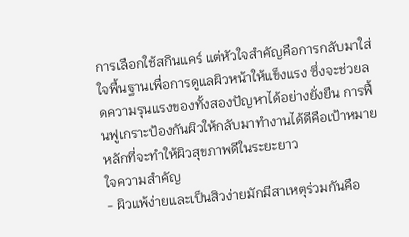การเลือกใช้สกินแคร์ แต่หัวใจสำคัญคือการกลับมาใส่ใจพื้นฐานเพื่อการดูแลผิวหน้าให้แข็งแรง ซึ่งจะช่วยลดความรุนแรงของทั้งสองปัญหาได้อย่างยั่งยืน การฟื้นฟูเกราะป้องกันผิวให้กลับมาทำงานได้ดีคือเป้าหมายหลักที่จะทำให้ผิวสุขภาพดีในระยะยาว
ใจความสำคัญ
- ผิวแพ้ง่ายและเป็นสิวง่ายมักมีสาเหตุร่วมกันคือ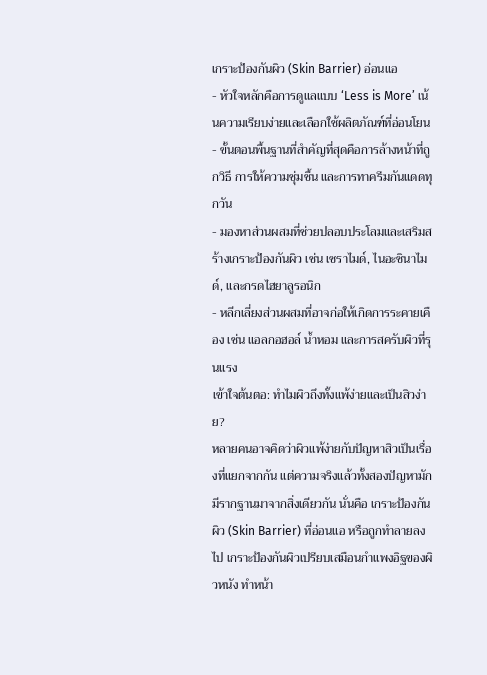เกราะป้องกันผิว (Skin Barrier) อ่อนแอ
- หัวใจหลักคือการดูแลแบบ ‘Less is More’ เน้นความเรียบง่ายและเลือกใช้ผลิตภัณฑ์ที่อ่อนโยน
- ขั้นตอนพื้นฐานที่สำคัญที่สุดคือการล้างหน้าที่ถูกวิธี การให้ความชุ่มชื้น และการทาครีมกันแดดทุกวัน
- มองหาส่วนผสมที่ช่วยปลอบประโลมและเสริมสร้างเกราะป้องกันผิว เช่น เซราไมด์, ไนอะซินาไมด์, และกรดไฮยาลูรอนิก
- หลีกเลี่ยงส่วนผสมที่อาจก่อให้เกิดการระคายเคือง เช่น แอลกอฮอล์ น้ำหอม และการสครับผิวที่รุนแรง
เข้าใจต้นตอ: ทำไมผิวถึงทั้งแพ้ง่ายและเป็นสิวง่าย?
หลายคนอาจคิดว่าผิวแพ้ง่ายกับปัญหาสิวเป็นเรื่องที่แยกจากกัน แต่ความจริงแล้วทั้งสองปัญหามักมีรากฐานมาจากสิ่งเดียวกัน นั่นคือ เกราะป้องกันผิว (Skin Barrier) ที่อ่อนแอ หรือถูกทำลายลงไป เกราะป้องกันผิวเปรียบเสมือนกำแพงอิฐของผิวหนัง ทำหน้า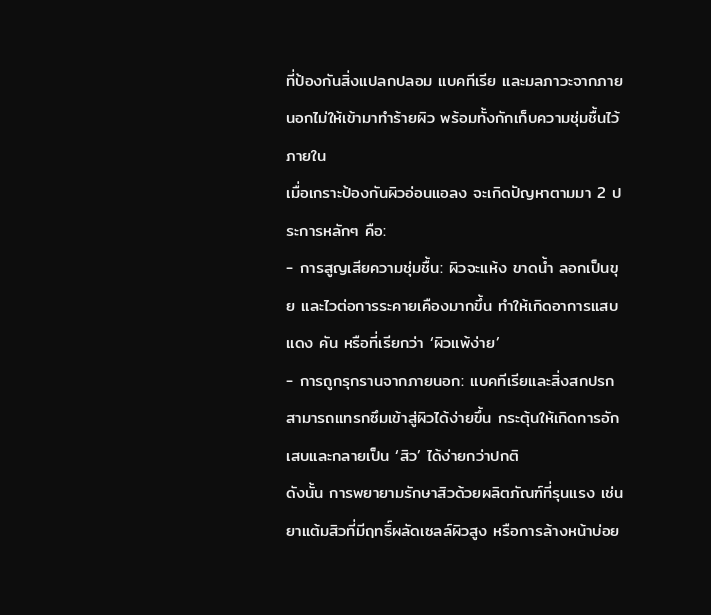ที่ป้องกันสิ่งแปลกปลอม แบคทีเรีย และมลภาวะจากภายนอกไม่ให้เข้ามาทำร้ายผิว พร้อมทั้งกักเก็บความชุ่มชื้นไว้ภายใน
เมื่อเกราะป้องกันผิวอ่อนแอลง จะเกิดปัญหาตามมา 2 ประการหลักๆ คือ:
- การสูญเสียความชุ่มชื้น: ผิวจะแห้ง ขาดน้ำ ลอกเป็นขุย และไวต่อการระคายเคืองมากขึ้น ทำให้เกิดอาการแสบ แดง คัน หรือที่เรียกว่า ‘ผิวแพ้ง่าย’
- การถูกรุกรานจากภายนอก: แบคทีเรียและสิ่งสกปรกสามารถแทรกซึมเข้าสู่ผิวได้ง่ายขึ้น กระตุ้นให้เกิดการอักเสบและกลายเป็น ‘สิว’ ได้ง่ายกว่าปกติ
ดังนั้น การพยายามรักษาสิวด้วยผลิตภัณฑ์ที่รุนแรง เช่น ยาแต้มสิวที่มีฤทธิ์ผลัดเซลล์ผิวสูง หรือการล้างหน้าบ่อย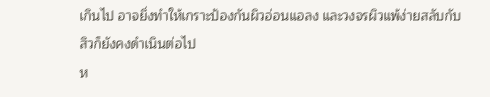เกินไป อาจยิ่งทำให้เกราะป้องกันผิวอ่อนแอลง และวงจรผิวแพ้ง่ายสลับกับสิวก็ยังคงดำเนินต่อไป
ห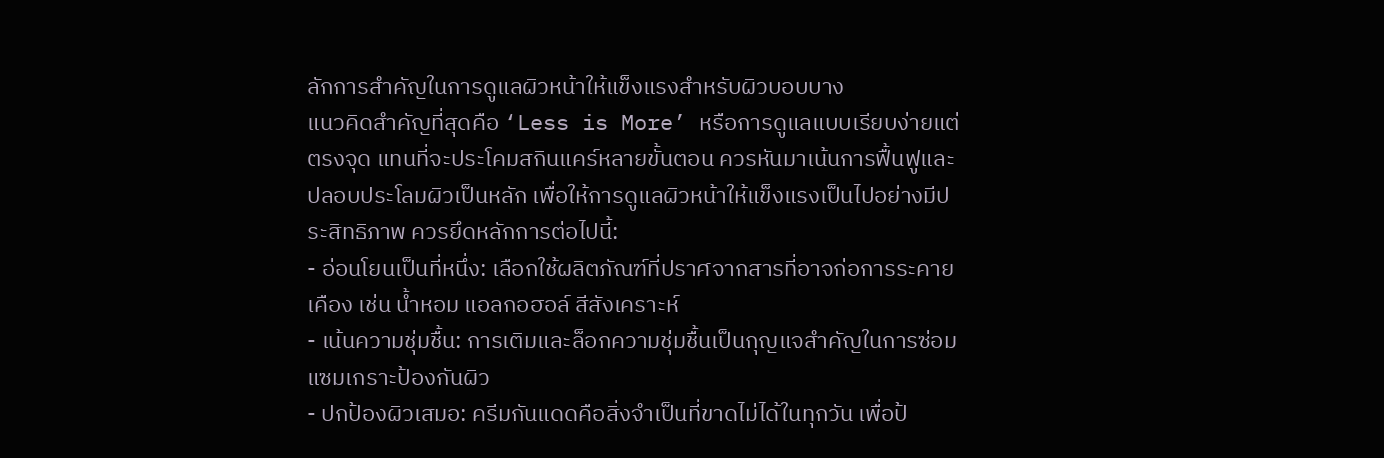ลักการสำคัญในการดูแลผิวหน้าให้แข็งแรงสำหรับผิวบอบบาง
แนวคิดสำคัญที่สุดคือ ‘Less is More’ หรือการดูแลแบบเรียบง่ายแต่ตรงจุด แทนที่จะประโคมสกินแคร์หลายขั้นตอน ควรหันมาเน้นการฟื้นฟูและปลอบประโลมผิวเป็นหลัก เพื่อให้การดูแลผิวหน้าให้แข็งแรงเป็นไปอย่างมีประสิทธิภาพ ควรยึดหลักการต่อไปนี้:
- อ่อนโยนเป็นที่หนึ่ง: เลือกใช้ผลิตภัณฑ์ที่ปราศจากสารที่อาจก่อการระคายเคือง เช่น น้ำหอม แอลกอฮอล์ สีสังเคราะห์
- เน้นความชุ่มชื้น: การเติมและล็อกความชุ่มชื้นเป็นกุญแจสำคัญในการซ่อมแซมเกราะป้องกันผิว
- ปกป้องผิวเสมอ: ครีมกันแดดคือสิ่งจำเป็นที่ขาดไม่ได้ในทุกวัน เพื่อป้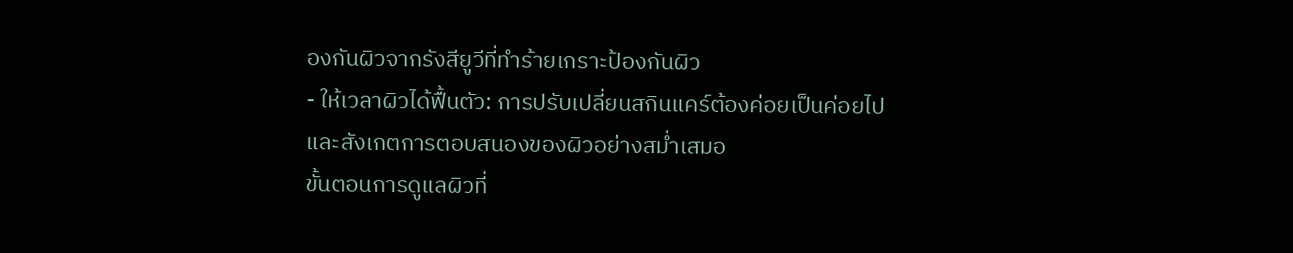องกันผิวจากรังสียูวีที่ทำร้ายเกราะป้องกันผิว
- ให้เวลาผิวได้ฟื้นตัว: การปรับเปลี่ยนสกินแคร์ต้องค่อยเป็นค่อยไป และสังเกตการตอบสนองของผิวอย่างสม่ำเสมอ
ขั้นตอนการดูแลผิวที่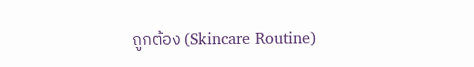ถูกต้อง (Skincare Routine)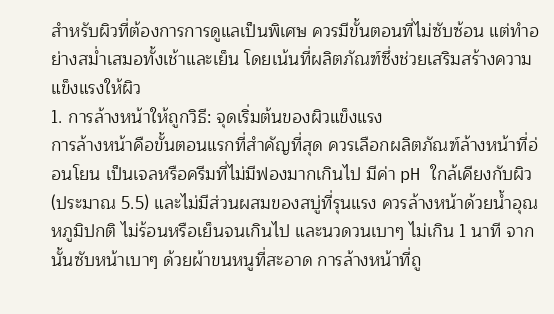สำหรับผิวที่ต้องการการดูแลเป็นพิเศษ ควรมีขั้นตอนที่ไม่ซับซ้อน แต่ทำอย่างสม่ำเสมอทั้งเช้าและเย็น โดยเน้นที่ผลิตภัณฑ์ซึ่งช่วยเสริมสร้างความแข็งแรงให้ผิว
1. การล้างหน้าให้ถูกวิธี: จุดเริ่มต้นของผิวแข็งแรง
การล้างหน้าคือขั้นตอนแรกที่สำคัญที่สุด ควรเลือกผลิตภัณฑ์ล้างหน้าที่อ่อนโยน เป็นเจลหรือครีมที่ไม่มีฟองมากเกินไป มีค่า pH ใกล้เคียงกับผิว (ประมาณ 5.5) และไม่มีส่วนผสมของสบู่ที่รุนแรง ควรล้างหน้าด้วยน้ำอุณหภูมิปกติ ไม่ร้อนหรือเย็นจนเกินไป และนวดวนเบาๆ ไม่เกิน 1 นาที จากนั้นซับหน้าเบาๆ ด้วยผ้าขนหนูที่สะอาด การล้างหน้าที่ถู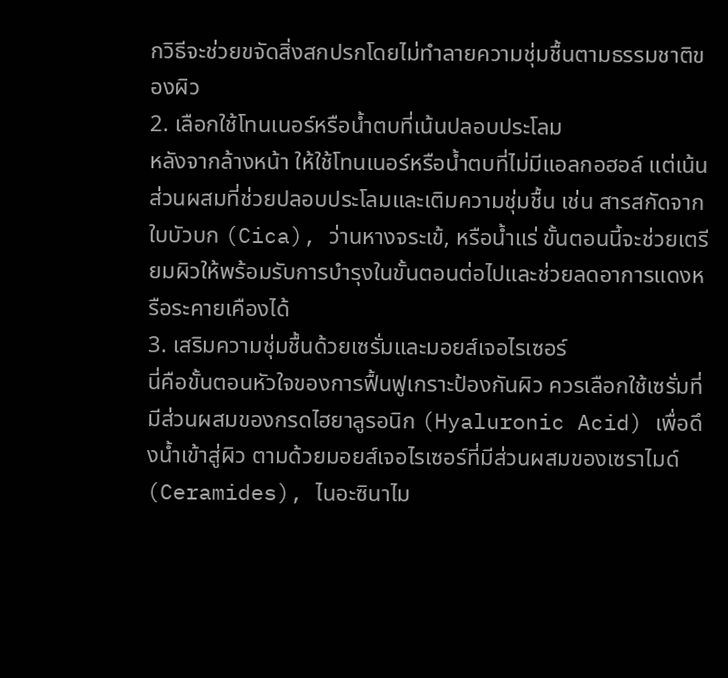กวิธีจะช่วยขจัดสิ่งสกปรกโดยไม่ทำลายความชุ่มชื้นตามธรรมชาติของผิว
2. เลือกใช้โทนเนอร์หรือน้ำตบที่เน้นปลอบประโลม
หลังจากล้างหน้า ให้ใช้โทนเนอร์หรือน้ำตบที่ไม่มีแอลกอฮอล์ แต่เน้นส่วนผสมที่ช่วยปลอบประโลมและเติมความชุ่มชื้น เช่น สารสกัดจากใบบัวบก (Cica), ว่านหางจระเข้, หรือน้ำแร่ ขั้นตอนนี้จะช่วยเตรียมผิวให้พร้อมรับการบำรุงในขั้นตอนต่อไปและช่วยลดอาการแดงหรือระคายเคืองได้
3. เสริมความชุ่มชื้นด้วยเซรั่มและมอยส์เจอไรเซอร์
นี่คือขั้นตอนหัวใจของการฟื้นฟูเกราะป้องกันผิว ควรเลือกใช้เซรั่มที่มีส่วนผสมของกรดไฮยาลูรอนิก (Hyaluronic Acid) เพื่อดึงน้ำเข้าสู่ผิว ตามด้วยมอยส์เจอไรเซอร์ที่มีส่วนผสมของเซราไมด์ (Ceramides), ไนอะซินาไม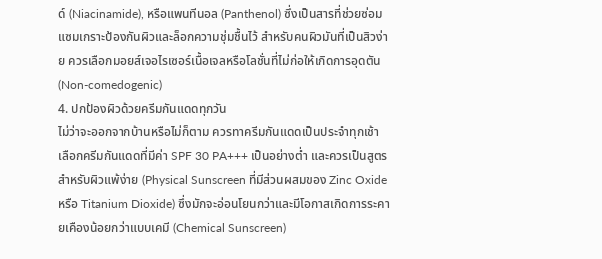ด์ (Niacinamide), หรือแพนทีนอล (Panthenol) ซึ่งเป็นสารที่ช่วยซ่อมแซมเกราะป้องกันผิวและล็อกความชุ่มชื้นไว้ สำหรับคนผิวมันที่เป็นสิวง่าย ควรเลือกมอยส์เจอไรเซอร์เนื้อเจลหรือโลชั่นที่ไม่ก่อให้เกิดการอุดตัน (Non-comedogenic)
4. ปกป้องผิวด้วยครีมกันแดดทุกวัน
ไม่ว่าจะออกจากบ้านหรือไม่ก็ตาม ควรทาครีมกันแดดเป็นประจำทุกเช้า เลือกครีมกันแดดที่มีค่า SPF 30 PA+++ เป็นอย่างต่ำ และควรเป็นสูตรสำหรับผิวแพ้ง่าย (Physical Sunscreen ที่มีส่วนผสมของ Zinc Oxide หรือ Titanium Dioxide) ซึ่งมักจะอ่อนโยนกว่าและมีโอกาสเกิดการระคายเคืองน้อยกว่าแบบเคมี (Chemical Sunscreen)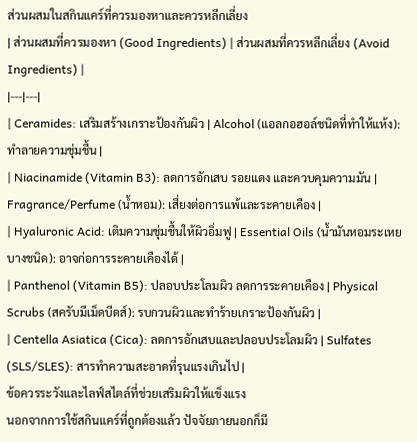ส่วนผสมในสกินแคร์ที่ควรมองหาและควรหลีกเลี่ยง
| ส่วนผสมที่ควรมองหา (Good Ingredients) | ส่วนผสมที่ควรหลีกเลี่ยง (Avoid Ingredients) |
|---|---|
| Ceramides: เสริมสร้างเกราะป้องกันผิว | Alcohol (แอลกอฮอล์ชนิดที่ทำให้แห้ง): ทำลายความชุ่มชื้น |
| Niacinamide (Vitamin B3): ลดการอักเสบ รอยแดง และควบคุมความมัน | Fragrance/Perfume (น้ำหอม): เสี่ยงต่อการแพ้และระคายเคือง |
| Hyaluronic Acid: เติมความชุ่มชื้นให้ผิวอิ่มฟู | Essential Oils (น้ำมันหอมระเหยบางชนิด): อาจก่อการระคายเคืองได้ |
| Panthenol (Vitamin B5): ปลอบประโลมผิว ลดการระคายเคือง | Physical Scrubs (สครับมีเม็ดบีดส์): รบกวนผิวและทำร้ายเกราะป้องกันผิว |
| Centella Asiatica (Cica): ลดการอักเสบและปลอบประโลมผิว | Sulfates (SLS/SLES): สารทำความสะอาดที่รุนแรงเกินไป |
ข้อควรระวังและไลฟ์สไตล์ที่ช่วยเสริมผิวให้แข็งแรง
นอกจากการใช้สกินแคร์ที่ถูกต้องแล้ว ปัจจัยภายนอกก็มี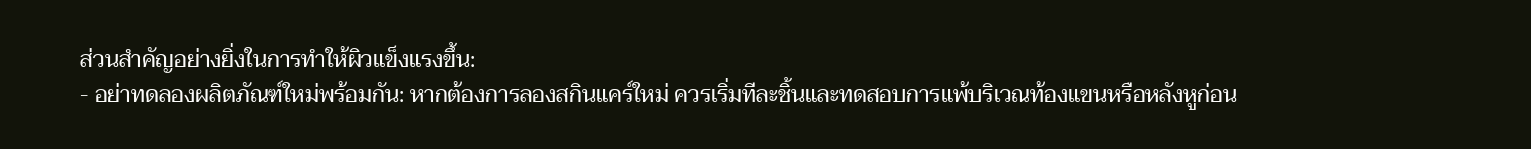ส่วนสำคัญอย่างยิ่งในการทำให้ผิวแข็งแรงขึ้น:
- อย่าทดลองผลิตภัณฑ์ใหม่พร้อมกัน: หากต้องการลองสกินแคร์ใหม่ ควรเริ่มทีละชิ้นและทดสอบการแพ้บริเวณท้องแขนหรือหลังหูก่อน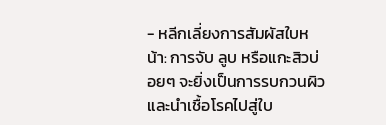- หลีกเลี่ยงการสัมผัสใบหน้า: การจับ ลูบ หรือแกะสิวบ่อยๆ จะยิ่งเป็นการรบกวนผิวและนำเชื้อโรคไปสู่ใบ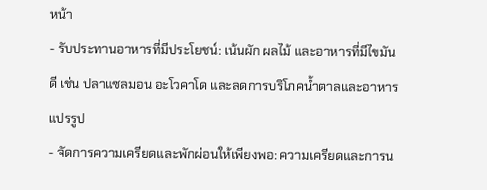หน้า
- รับประทานอาหารที่มีประโยชน์: เน้นผัก ผลไม้ และอาหารที่มีไขมันดี เช่น ปลาแซลมอน อะโวคาโด และลดการบริโภคน้ำตาลและอาหารแปรรูป
- จัดการความเครียดและพักผ่อนให้เพียงพอ: ความเครียดและการน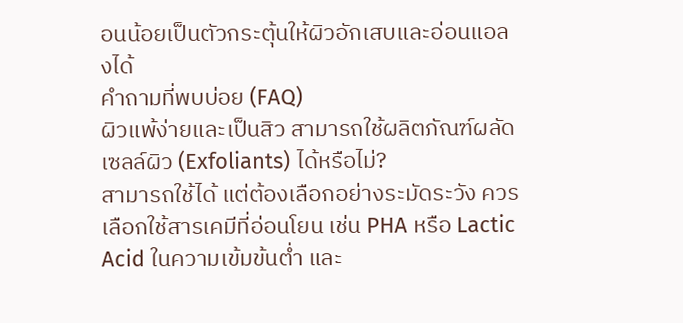อนน้อยเป็นตัวกระตุ้นให้ผิวอักเสบและอ่อนแอลงได้
คำถามที่พบบ่อย (FAQ)
ผิวแพ้ง่ายและเป็นสิว สามารถใช้ผลิตภัณฑ์ผลัดเซลล์ผิว (Exfoliants) ได้หรือไม่?
สามารถใช้ได้ แต่ต้องเลือกอย่างระมัดระวัง ควรเลือกใช้สารเคมีที่อ่อนโยน เช่น PHA หรือ Lactic Acid ในความเข้มข้นต่ำ และ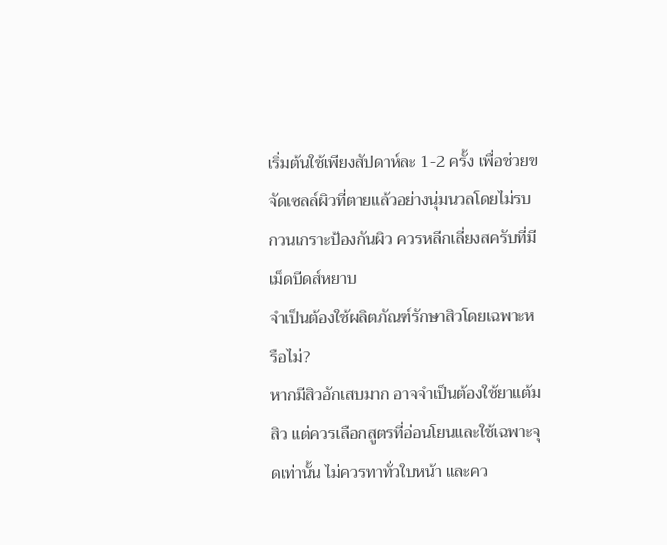เริ่มต้นใช้เพียงสัปดาห์ละ 1-2 ครั้ง เพื่อช่วยขจัดเซลล์ผิวที่ตายแล้วอย่างนุ่มนวลโดยไม่รบกวนเกราะป้องกันผิว ควรหลีกเลี่ยงสครับที่มีเม็ดบีดส์หยาบ
จำเป็นต้องใช้ผลิตภัณฑ์รักษาสิวโดยเฉพาะหรือไม่?
หากมีสิวอักเสบมาก อาจจำเป็นต้องใช้ยาแต้มสิว แต่ควรเลือกสูตรที่อ่อนโยนและใช้เฉพาะจุดเท่านั้น ไม่ควรทาทั่วใบหน้า และคว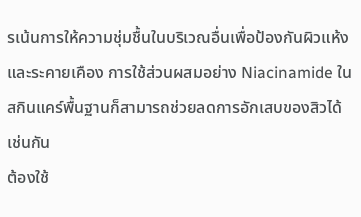รเน้นการให้ความชุ่มชื้นในบริเวณอื่นเพื่อป้องกันผิวแห้งและระคายเคือง การใช้ส่วนผสมอย่าง Niacinamide ในสกินแคร์พื้นฐานก็สามารถช่วยลดการอักเสบของสิวได้เช่นกัน
ต้องใช้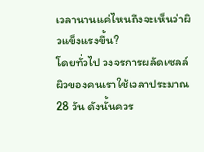เวลานานแค่ไหนถึงจะเห็นว่าผิวแข็งแรงขึ้น?
โดยทั่วไป วงจรการผลัดเซลล์ผิวของคนเราใช้เวลาประมาณ 28 วัน ดังนั้นควร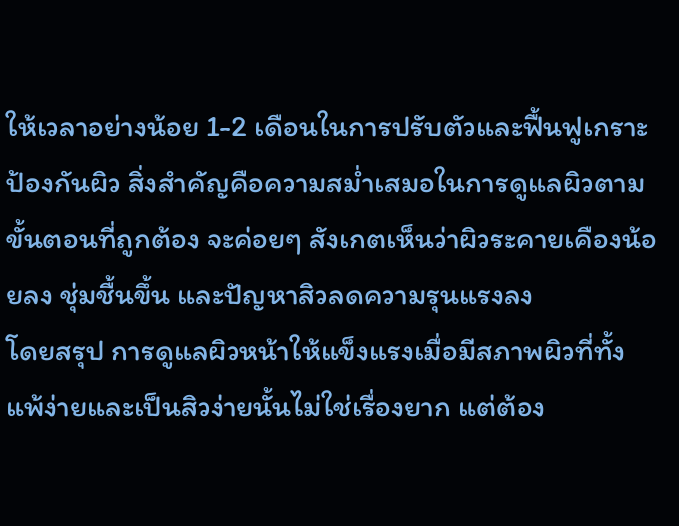ให้เวลาอย่างน้อย 1-2 เดือนในการปรับตัวและฟื้นฟูเกราะป้องกันผิว สิ่งสำคัญคือความสม่ำเสมอในการดูแลผิวตามขั้นตอนที่ถูกต้อง จะค่อยๆ สังเกตเห็นว่าผิวระคายเคืองน้อยลง ชุ่มชื้นขึ้น และปัญหาสิวลดความรุนแรงลง
โดยสรุป การดูแลผิวหน้าให้แข็งแรงเมื่อมีสภาพผิวที่ทั้งแพ้ง่ายและเป็นสิวง่ายนั้นไม่ใช่เรื่องยาก แต่ต้อง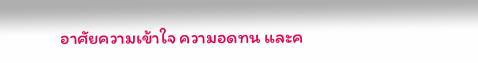อาศัยความเข้าใจ ความอดทน และค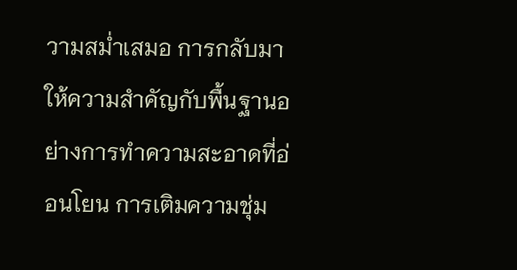วามสม่ำเสมอ การกลับมาให้ความสำคัญกับพื้นฐานอย่างการทำความสะอาดที่อ่อนโยน การเติมความชุ่ม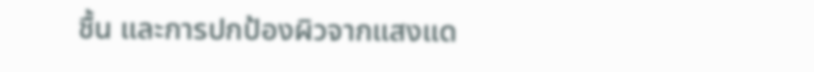ชื้น และการปกป้องผิวจากแสงแด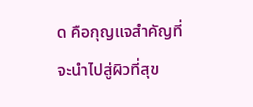ด คือกุญแจสำคัญที่จะนำไปสู่ผิวที่สุข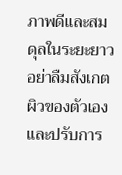ภาพดีและสมดุลในระยะยาว อย่าลืมสังเกตผิวของตัวเองและปรับการ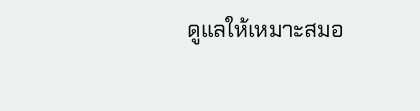ดูแลให้เหมาะสมอ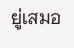ยู่เสมอ